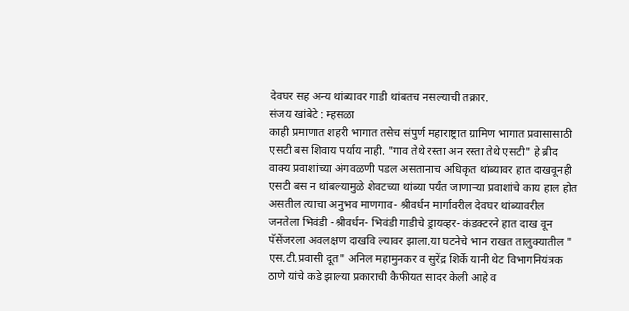देवघर सह अन्य थांब्यावर गाडी थांबतच नसल्याची तक्रार.
संजय खांबेटे : म्हसळा
काही प्रमाणात शहरी भागात तसेच संपुर्ण महाराष्ट्रात ग्रामिण भागात प्रवासासाठी एसटी बस शिवाय पर्याय नाही. "गाव तेथे रस्ता अन रस्ता तेथे एसटी" हे ब्रीद वाक्य प्रवाशांच्या अंगवळणी पडल असतानाच अधिकृत थांब्यावर हात दाखवूनही एसटी बस न थांबल्यामुळे शेवटच्या थांब्या पर्यंत जाणाऱ्या प्रवाशांचे काय हाल होत असतील त्याचा अनुभव माणगाव- श्रीवर्धन मार्गावरील देवघर थांब्यावरील जनतेला भिवंडी -श्रीवर्धन- भिवंडी गाडीचे ड्रायव्हर- कंडक्टरने हात दाख वून पॅसेंजरला अवलक्षण दाखवि ल्यावर झाला.या घटनेचे भान राखत तालुक्यातील " एस.टी.प्रवासी दूत" अनिल महामुनकर व सुरेंद्र शिर्के यानी थेट विभागनियंत्रक ठाणे यांचे कडे झाल्या प्रकाराची कैफीयत सादर केली आहे व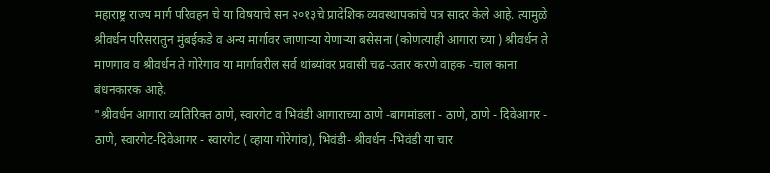महाराष्ट्र राज्य मार्ग परिवहन चे या विषयाचे सन २०१३चे प्रादेशिक व्यवस्थापकांचे पत्र सादर केले आहे. त्यामुळे श्रीवर्धन परिसरातुन मुंबईकडे व अन्य मार्गावर जाणाऱ्या येणाऱ्या बसेसना (कोणत्याही आगारा च्या ) श्रीवर्धन ते माणगाव व श्रीवर्धन ते गोरेगाव या मार्गावरील सर्व थांब्यांवर प्रवासी चढ-उतार करणे वाहक -चाल काना बंधनकारक आहे.
"श्रीवर्धन आगारा व्यतिरिक्त ठाणे, स्वारगेट व भिवंडी आगाराच्या ठाणे -बागमांडला - ठाणे, ठाणे - दिवेआगर - ठाणे, स्वारगेट-दिवेआगर - स्वारगेट ( व्हाया गोरेगांव), भिवंडी- श्रीवर्धन -भिवंडी या चार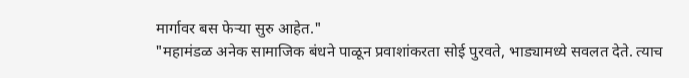मार्गावर बस फेऱ्या सुरु आहेत."
"महामंडळ अनेक सामाजिक बंधने पाळून प्रवाशांकरता सोई पुरवते, भाड्यामध्ये सवलत देते. त्याच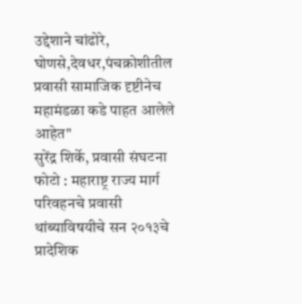उद्देशाने चांढोरे, घोणसे,देवधर,पंचक्रोशीतील प्रवासी सामाजिक दृष्टीनेच महामंडळा कडे पाहत आलेले आहेत"
सुरेंद्र शिर्के, प्रवासी संघटना
फोटो : महाराष्ट्र राज्य मार्ग परिवहनचे प्रवासी थांब्याविषयीचे सन २०१३चे प्रादेशिक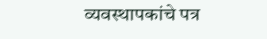व्यवस्थापकांचे पत्र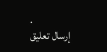.
إرسال تعليق